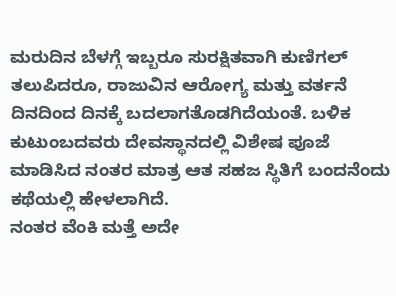ಮರುದಿನ ಬೆಳಗ್ಗೆ ಇಬ್ಬರೂ ಸುರಕ್ಷಿತವಾಗಿ ಕುಣಿಗಲ್ ತಲುಪಿದರೂ, ರಾಜುವಿನ ಆರೋಗ್ಯ ಮತ್ತು ವರ್ತನೆ ದಿನದಿಂದ ದಿನಕ್ಕೆ ಬದಲಾಗತೊಡಗಿದೆಯಂತೆ. ಬಳಿಕ ಕುಟುಂಬದವರು ದೇವಸ್ಥಾನದಲ್ಲಿ ವಿಶೇಷ ಪೂಜೆ ಮಾಡಿಸಿದ ನಂತರ ಮಾತ್ರ ಆತ ಸಹಜ ಸ್ಥಿತಿಗೆ ಬಂದನೆಂದು ಕಥೆಯಲ್ಲಿ ಹೇಳಲಾಗಿದೆ.
ನಂತರ ವೆಂಕಿ ಮತ್ತೆ ಅದೇ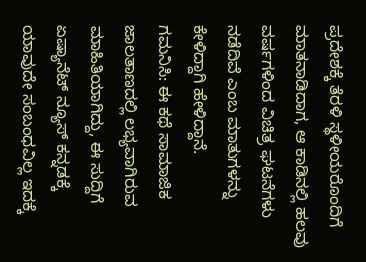ಪ್ರದೇಶಕ್ಕೆ ತೆರಳಿ ಸ್ಥಳೀಯರೊಂದಿಗೆ ಮಾತನಾಡಿದಾಗ, ಆ ಕಾಡಿನಲ್ಲಿ ಹಲವು ವರ್ಷಗಳಿಂದ ವಿಚಿತ್ರ ಘಟನೆಗಳು ನಡೆದಿವೆ ಎಂಬ ಮಾತುಗಳನ್ನು ಕೇಳಿದ್ದಾಗಿ ಹೇಳಿದ್ದಾನೆ.
ಗಮನಿಸಿ: ಈ ಕಥೆ ಸಾಮಾಜಿಕ ಜಾಲತಾಣದಲ್ಲಿ ಲಭ್ಯವಾಗಿರುವ ಮಾಹಿತಿಯಾಗಿದ್ದು, ಈ ಸುದ್ದಿಗೆ ಏಷ್ಯಾನೆಟ್ ನ್ಯೂಸ್ ಕನ್ನಡಕ್ಕೆ ಯಾವುದೇ ಸಂಬಂಧವಿಲ್ಲ ಇದಕ್ಕೆ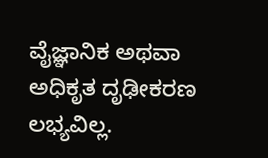ವೈಜ್ಞಾನಿಕ ಅಥವಾ ಅಧಿಕೃತ ದೃಢೀಕರಣ ಲಭ್ಯವಿಲ್ಲ.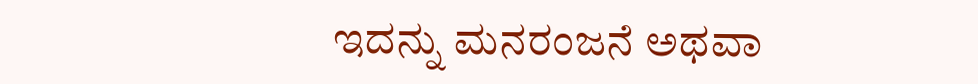ಇದನ್ನು ಮನರಂಜನೆ ಅಥವಾ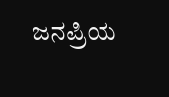ಜನಪ್ರಿಯ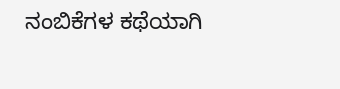ನಂಬಿಕೆಗಳ ಕಥೆಯಾಗಿ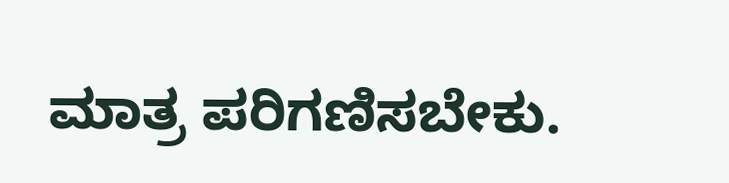ಮಾತ್ರ ಪರಿಗಣಿಸಬೇಕು.